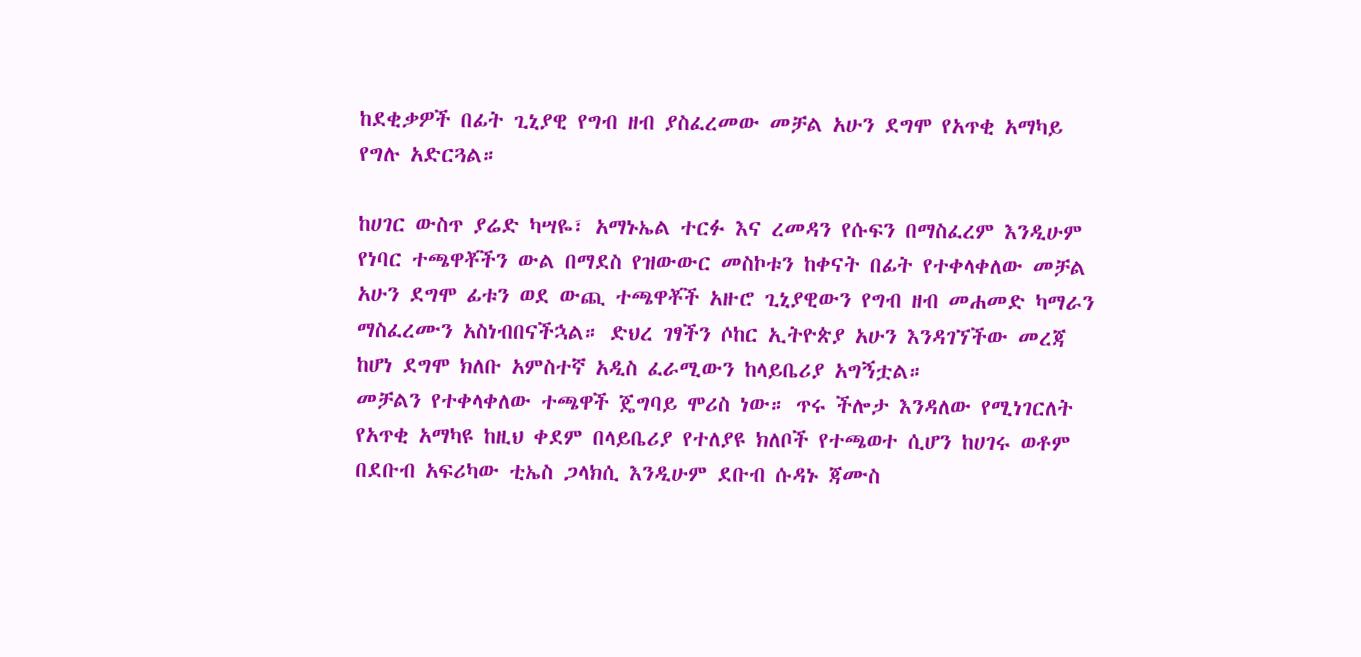ከደቂቃዎች በፊት ጊኒያዊ የግብ ዘብ ያስፈረመው መቻል አሁን ደግሞ የአጥቂ አማካይ የግሉ አድርጓል።

ከሀገር ውስጥ ያሬድ ካሣዬ፣ አማኑኤል ተርፉ እና ረመዳን የሱፍን በማስፈረም እንዲሁም የነባር ተጫዋቾችን ውል በማደስ የዝውውር መስኮቱን ከቀናት በፊት የተቀላቀለው መቻል አሁን ደግሞ ፊቱን ወደ ውጪ ተጫዋቾች አዙሮ ጊኒያዊውን የግብ ዘብ መሐመድ ካማራን ማስፈረሙን አስነብበናችኋል። ድህረ ገፃችን ሶከር ኢትዮጵያ አሁን እንዳገኘችው መረጃ ከሆነ ደግሞ ክለቡ አምስተኛ አዲስ ፈራሚውን ከላይቤሪያ አግኝቷል።
መቻልን የተቀላቀለው ተጫዋች ጄግባይ ሞሪስ ነው። ጥሩ ችሎታ እንዳለው የሚነገርለት የአጥቂ አማካዩ ከዚህ ቀደም በላይቤሪያ የተለያዩ ክለቦች የተጫወተ ሲሆን ከሀገሩ ወቶም በደቡብ አፍሪካው ቲኤስ ጋላክሲ እንዲሁም ደቡብ ሱዳኑ ጃሙስ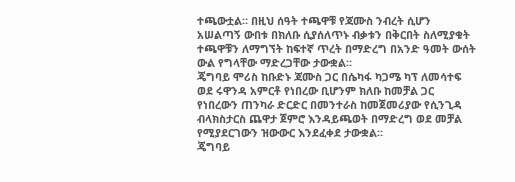ተጫውቷል። በዚህ ሰዓት ተጫዋቹ የጃሙስ ንብረት ሲሆን አሠልጣኝ ውበቱ በክለቡ ሲያሰለጥኑ ብቃቱን በቅርበት ስለሚያቁት ተጫዋቹን ለማግኘት ከፍተኛ ጥረት በማድረግ በአንድ ዓመት ውሰት ውል የግላቸው ማድረጋቸው ታውቋል።
ጄግባይ ሞሪስ ከቡድኑ ጃሙስ ጋር በሴካፋ ካጋሜ ካፕ ለመሳተፍ ወደ ሩዋንዳ አምርቶ የነበረው ቢሆንም ክለቡ ከመቻል ጋር የነበረውን ጠንካራ ድርድር በመንተራስ ከመጀመሪያው የሲንጊዳ ብላክስታርስ ጨዋታ ጀምሮ እንዳይጫወት በማድረግ ወደ መቻል የሚያደርገውን ዝውውር እንደፈቀደ ታውቋል።
ጄግባይ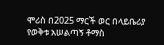ሞሪስ በ2025 ማርች ወር በላይቤሪያ የወቅቱ አሠልጣኝ ቶማስ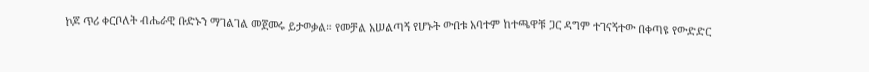ኮጆ ጥሪ ቀርቦለት ብሔራዊ ቡድኑን ማገልገል መጀመሩ ይታወቃል። የመቻል አሠልጣኝ የሆኑት ውበቱ አባተም ከተጫዋቹ ጋር ዳግም ተገናኝተው በቀጣዩ የውድድር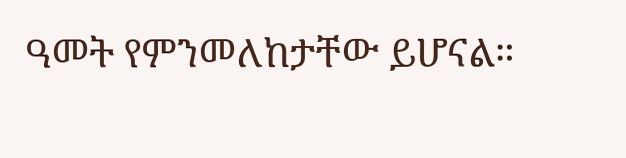ዓመት የምንመለከታቸው ይሆናል።